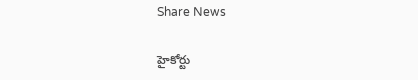Share News

హైకోర్టు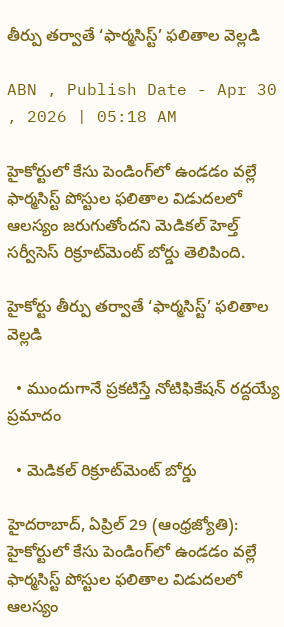తీర్పు తర్వాతే ‘ఫార్మసిస్ట్‌’ ఫలితాల వెల్లడి

ABN , Publish Date - Apr 30 , 2026 | 05:18 AM

హైకోర్టులో కేసు పెండింగ్‌లో ఉండడం వల్లే ఫార్మసిస్ట్‌ పోస్టుల ఫలితాల విడుదలలో ఆలస్యం జరుగుతోందని మెడికల్‌ హెల్త్‌ సర్వీసెస్‌ రిక్రూట్‌మెంట్‌ బోర్డు తెలిపింది.

హైకోర్టు తీర్పు తర్వాతే ‘ఫార్మసిస్ట్‌’ ఫలితాల వెల్లడి

  • ముందుగానే ప్రకటిస్తే నోటిఫికేషన్‌ రద్దయ్యే ప్రమాదం

  • మెడికల్‌ రిక్రూట్‌మెంట్‌ బోర్డు

హైదరాబాద్‌, ఏప్రిల్‌ 29 (ఆంధ్రజ్యోతి): హైకోర్టులో కేసు పెండింగ్‌లో ఉండడం వల్లే ఫార్మసిస్ట్‌ పోస్టుల ఫలితాల విడుదలలో ఆలస్యం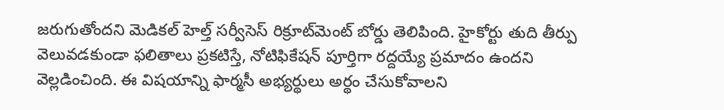జరుగుతోందని మెడికల్‌ హెల్త్‌ సర్వీసెస్‌ రిక్రూట్‌మెంట్‌ బోర్డు తెలిపింది. హైకోర్టు తుది తీర్పు వెలువడకుండా ఫలితాలు ప్రకటిస్తే, నోటిఫికేషన్‌ పూర్తిగా రద్దయ్యే ప్రమాదం ఉందని వెల్లడించింది. ఈ విషయాన్ని ఫార్మసీ అభ్యర్థులు అర్థం చేసుకోవాలని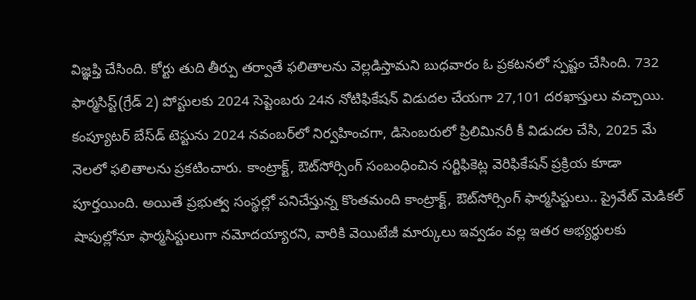విజ్ఞప్తి చేసింది. కోర్టు తుది తీర్పు తర్వాతే ఫలితాలను వెల్లడిస్తామని బుధవారం ఓ ప్రకటనలో స్పష్టం చేసింది. 732 ఫార్మసిస్ట్‌(గ్రేడ్‌ 2) పోస్టులకు 2024 సెప్టెంబరు 24న నోటిఫికేషన్‌ విడుదల చేయగా 27,101 దరఖాస్తులు వచ్చాయి. కంప్యూటర్‌ బేస్‌డ్‌ టెస్టును 2024 నవంబర్‌లో నిర్వహించగా, డిసెంబరులో ప్రిలిమినరీ కీ విడుదల చేసి, 2025 మే నెలలో ఫలితాలను ప్రకటించారు. కాంట్రాక్ట్‌, ఔట్‌సోర్సింగ్‌ సంబంధించిన సర్టిఫికెట్ల వెరిఫికేషన్‌ ప్రక్రియ కూడా పూర్తయింది. అయితే ప్రభుత్వ సంస్థల్లో పనిచేస్తున్న కొంతమంది కాంట్రాక్ట్‌, ఔట్‌సోర్సింగ్‌ ఫార్మసిస్టులు.. ప్రైవేట్‌ మెడికల్‌ షాపుల్లోనూ ఫార్మసిస్టులుగా నమోదయ్యారని, వారికి వెయిటేజీ మార్కులు ఇవ్వడం వల్ల ఇతర అభ్యర్థులకు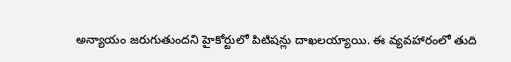అన్యాయం జరుగుతుందని హైకోర్టులో పిటిషన్లు దాఖలయ్యాయి. ఈ వ్యవహారంలో తుది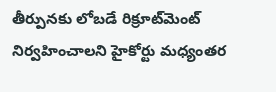తీర్పునకు లోబడే రిక్రూట్‌మెంట్‌ నిర్వహించాలని హైకోర్టు మధ్యంతర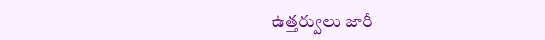ఉత్తర్వులు జారీ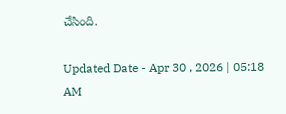చేసింది.

Updated Date - Apr 30 , 2026 | 05:18 AM